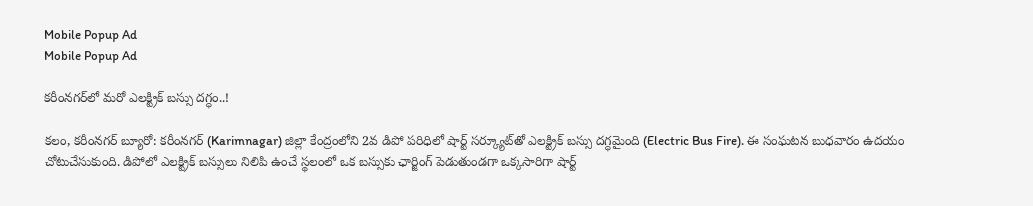Mobile Popup Ad
Mobile Popup Ad

క‌రీంన‌గ‌ర్‌లో మ‌రో ఎలక్ట్రిక్ బస్సు దగ్ధం..!

కలం, కరీంనగర్ బ్యూరో: కరీంనగర్ (Karimnagar) జిల్లా కేంద్రంలోని 2వ డిపో పరిధిలో షార్ట్ సర్క్యూట్‌తో ఎలక్ట్రిక్ బస్సు దగ్ధమైంది (Electric Bus Fire). ఈ సంఘటన బుధవారం ఉదయం చోటుచేసుకుంది. డిపోలో ఎలక్ట్రిక్ బస్సులు నిలిపి ఉంచే స్థలంలో ఒక బస్సుకు ఛార్జింగ్ పెడుతుండగా ఒక్కసారిగా షార్ట్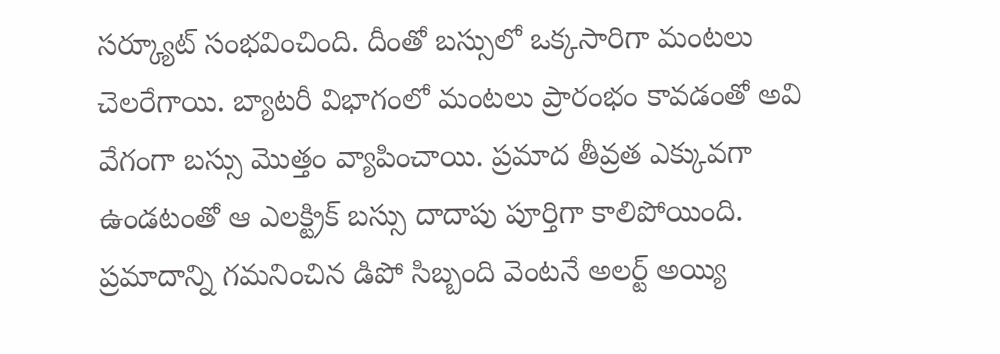సర్క్యూట్ సంభవించింది. దీంతో బస్సులో ఒక్కసారిగా మంటలు చెలరేగాయి. బ్యాటరీ విభాగంలో మంటలు ప్రారంభం కావడంతో అవి వేగంగా బస్సు మొత్తం వ్యాపించాయి. ప్రమాద తీవ్రత ఎక్కువగా ఉండటంతో ఆ ఎలక్ట్రిక్ బస్సు దాదాపు పూర్తిగా కాలిపోయింది. ప్రమాదాన్ని గమనించిన డిపో సిబ్బంది వెంటనే అలర్ట్ అయ్యి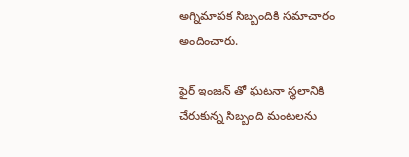అగ్నిమాపక సిబ్బందికి సమాచారం అందించారు.

ఫైర్ ఇంజన్ తో ఘటనా స్థలానికి చేరుకున్న సిబ్బంది మంటలను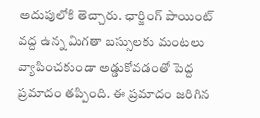అదుపులోకి తెచ్చారు. ఛార్జింగ్ పాయింట్ వద్ద ఉన్న మిగతా బస్సులకు మంటలు వ్యాపించకుండా అడ్డుకోవడంతో పెద్ద ప్రమాదం తప్పింది. ఈ ప్రమాదం జరిగిన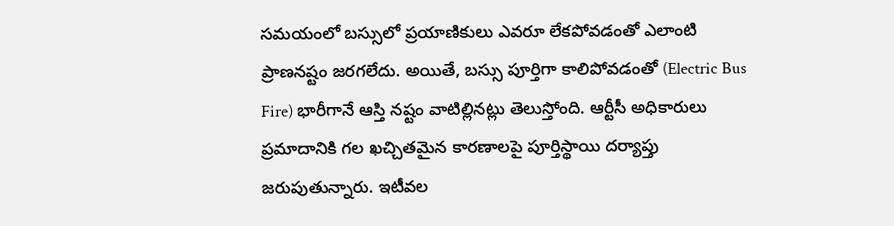సమయంలో బస్సులో ప్రయాణికులు ఎవరూ లేకపోవడంతో ఎలాంటి ప్రాణనష్టం జరగలేదు. అయితే, బస్సు పూర్తిగా కాలిపోవడంతో (Electric Bus Fire) భారీగానే ఆస్తి నష్టం వాటిల్లినట్లు తెలుస్తోంది. ఆర్టీసీ అధికారులు ప్రమాదానికి గల ఖచ్చితమైన కారణాలపై పూర్తిస్థాయి దర్యాప్తు జరుపుతున్నారు. ఇటీవ‌ల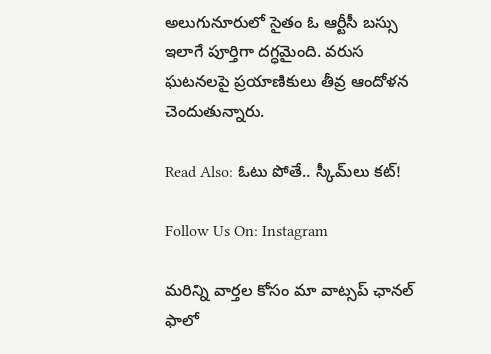అలుగునూరులో సైతం ఓ ఆర్టీసీ బ‌స్సు ఇలాగే పూర్తిగా ద‌గ్ధ‌మైంది. వ‌రుస ఘ‌ట‌న‌ల‌పై ప్ర‌యాణికులు తీవ్ర ఆందోళ‌న చెందుతున్నారు.

Read Also: ఓటు పోతే.. స్కీమ్‌లు కట్!

Follow Us On: Instagram

మ‌రిన్ని వార్త‌ల కోసం మా వాట్స‌ప్ ఛాన‌ల్ ఫాలో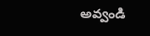అవ్వండి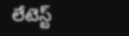లేటెస్ట్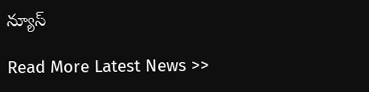న్యూస్‌

Read More Latest News >>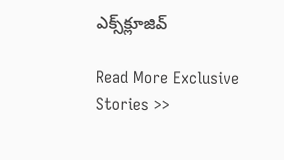ఎక్స్‌క్లూజివ్‌

Read More Exclusive Stories >>